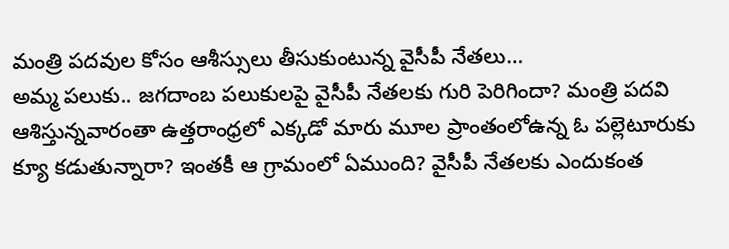మంత్రి పదవుల కోసం ఆశీస్సులు తీసుకుంటున్న వైసీపీ నేతలు…
అమ్మ పలుకు.. జగదాంబ పలుకులపై వైసీపీ నేతలకు గురి పెరిగిందా? మంత్రి పదవి ఆశిస్తున్నవారంతా ఉత్తరాంధ్రలో ఎక్కడో మారు మూల ప్రాంతంలోఉన్న ఓ పల్లెటూరుకు క్యూ కడుతున్నారా? ఇంతకీ ఆ గ్రామంలో ఏముంది? వైసీపీ నేతలకు ఎందుకంత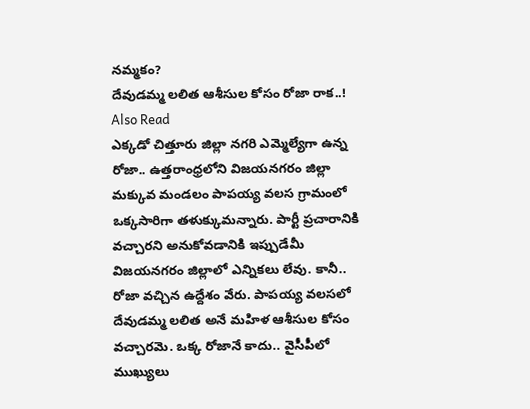నమ్మకం?
దేవుడమ్మ లలిత ఆశీసుల కోసం రోజా రాక..!
Also Read
ఎక్కడో చిత్తూరు జిల్లా నగరి ఎమ్మెల్యేగా ఉన్న రోజా.. ఉత్తరాంధ్రలోని విజయనగరం జిల్లా మక్కువ మండలం పాపయ్య వలస గ్రామంలో ఒక్కసారిగా తళుక్కుమన్నారు. పార్టీ ప్రచారానికి వచ్చారని అనుకోవడానికి ఇప్పుడేమీ విజయనగరం జిల్లాలో ఎన్నికలు లేవు. కానీ.. రోజా వచ్చిన ఉద్దేశం వేరు. పాపయ్య వలసలో దేవుడమ్మ లలిత అనే మహిళ ఆశీసుల కోసం వచ్చారమె. ఒక్క రోజానే కాదు.. వైసీపీలో ముఖ్యులు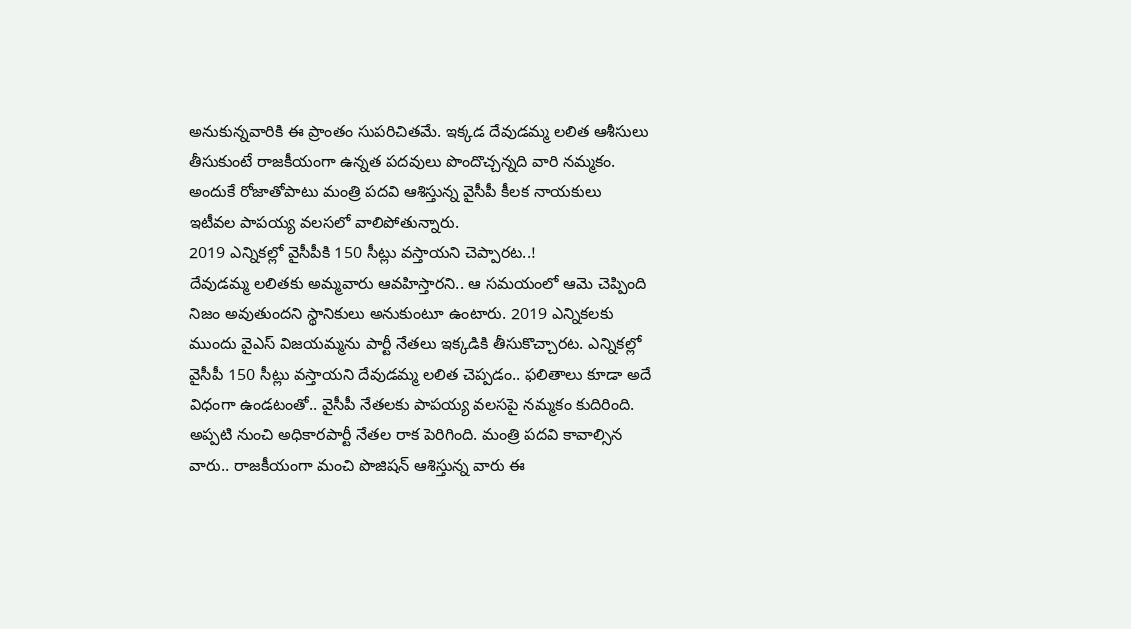అనుకున్నవారికి ఈ ప్రాంతం సుపరిచితమే. ఇక్కడ దేవుడమ్మ లలిత ఆశీసులు తీసుకుంటే రాజకీయంగా ఉన్నత పదవులు పొందొచ్చన్నది వారి నమ్మకం. అందుకే రోజాతోపాటు మంత్రి పదవి ఆశిస్తున్న వైసీపీ కీలక నాయకులు ఇటీవల పాపయ్య వలసలో వాలిపోతున్నారు.
2019 ఎన్నికల్లో వైసీపీకి 150 సీట్లు వస్తాయని చెప్పారట..!
దేవుడమ్మ లలితకు అమ్మవారు ఆవహిస్తారని.. ఆ సమయంలో ఆమె చెప్పింది నిజం అవుతుందని స్థానికులు అనుకుంటూ ఉంటారు. 2019 ఎన్నికలకు ముందు వైఎస్ విజయమ్మను పార్టీ నేతలు ఇక్కడికి తీసుకొచ్చారట. ఎన్నికల్లో వైసీపీ 150 సీట్లు వస్తాయని దేవుడమ్మ లలిత చెప్పడం.. ఫలితాలు కూడా అదే విధంగా ఉండటంతో.. వైసీపీ నేతలకు పాపయ్య వలసపై నమ్మకం కుదిరింది. అప్పటి నుంచి అధికారపార్టీ నేతల రాక పెరిగింది. మంత్రి పదవి కావాల్సిన వారు.. రాజకీయంగా మంచి పొజిషన్ ఆశిస్తున్న వారు ఈ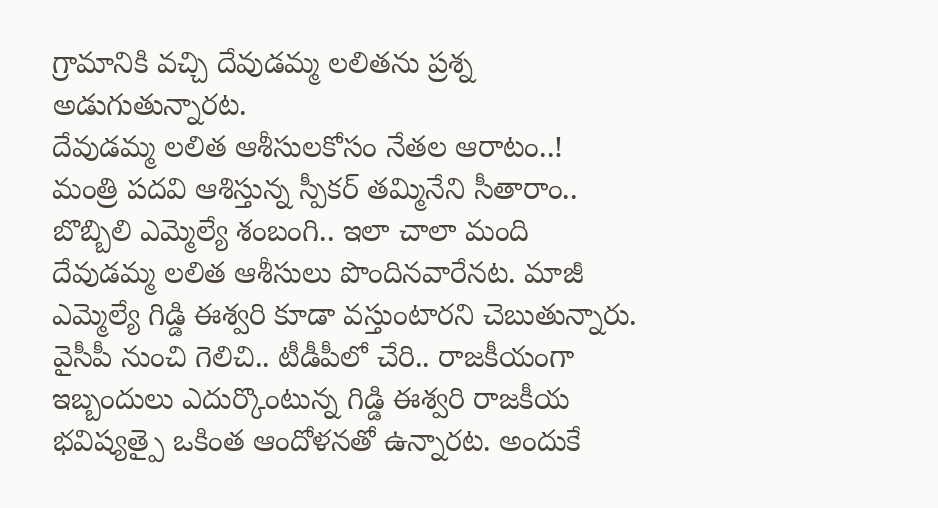గ్రామానికి వచ్చి దేవుడమ్మ లలితను ప్రశ్న అడుగుతున్నారట.
దేవుడమ్మ లలిత ఆశీసులకోసం నేతల ఆరాటం..!
మంత్రి పదవి ఆశిస్తున్న స్పీకర్ తమ్మినేని సీతారాం.. బొబ్బిలి ఎమ్మెల్యే శంబంగి.. ఇలా చాలా మంది దేవుడమ్మ లలిత ఆశీసులు పొందినవారేనట. మాజీ ఎమ్మెల్యే గిడ్డి ఈశ్వరి కూడా వస్తుంటారని చెబుతున్నారు. వైసీపీ నుంచి గెలిచి.. టీడీపీలో చేరి.. రాజకీయంగా ఇబ్బందులు ఎదుర్కొంటున్న గిడ్డి ఈశ్వరి రాజకీయ భవిష్యత్పై ఒకింత ఆందోళనతో ఉన్నారట. అందుకే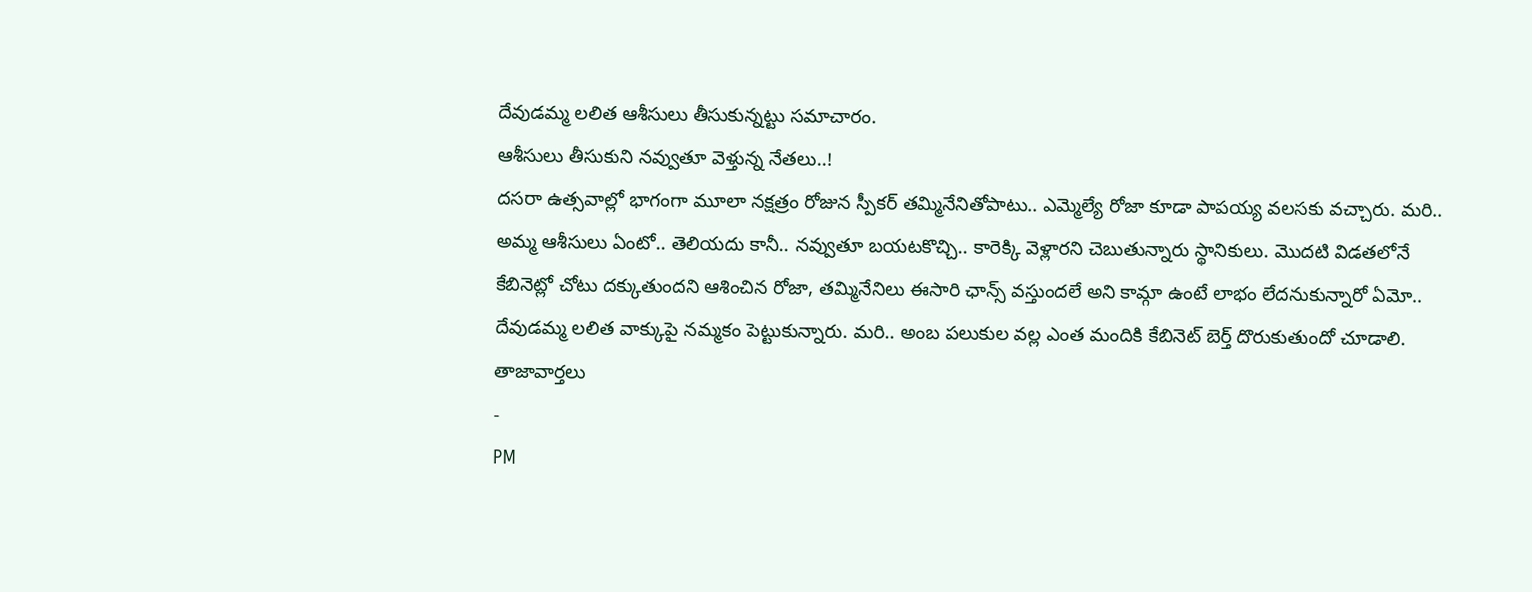దేవుడమ్మ లలిత ఆశీసులు తీసుకున్నట్టు సమాచారం.
ఆశీసులు తీసుకుని నవ్వుతూ వెళ్తున్న నేతలు..!
దసరా ఉత్సవాల్లో భాగంగా మూలా నక్షత్రం రోజున స్పీకర్ తమ్మినేనితోపాటు.. ఎమ్మెల్యే రోజా కూడా పాపయ్య వలసకు వచ్చారు. మరి.. అమ్మ ఆశీసులు ఏంటో.. తెలియదు కానీ.. నవ్వుతూ బయటకొచ్చి.. కారెక్కి వెళ్లారని చెబుతున్నారు స్థానికులు. మొదటి విడతలోనే కేబినెట్లో చోటు దక్కుతుందని ఆశించిన రోజా, తమ్మినేనిలు ఈసారి ఛాన్స్ వస్తుందలే అని కామ్గా ఉంటే లాభం లేదనుకున్నారో ఏమో.. దేవుడమ్మ లలిత వాక్కుపై నమ్మకం పెట్టుకున్నారు. మరి.. అంబ పలుకుల వల్ల ఎంత మందికి కేబినెట్ బెర్త్ దొరుకుతుందో చూడాలి.
తాజావార్తలు
-
PM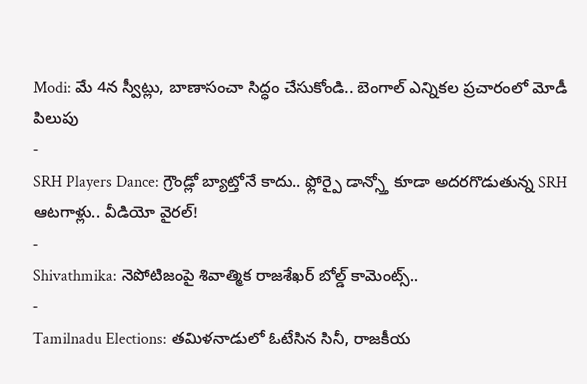Modi: మే 4న స్వీట్లు, బాణాసంచా సిద్ధం చేసుకోండి.. బెంగాల్ ఎన్నికల ప్రచారంలో మోడీ పిలుపు
-
SRH Players Dance: గ్రౌండ్లో బ్యాట్తోనే కాదు.. ఫ్లోర్పై డాన్స్తో కూడా అదరగొడుతున్న SRH ఆటగాళ్లు.. వీడియో వైరల్!
-
Shivathmika: నెపోటిజంపై శివాత్మిక రాజశేఖర్ బోల్డ్ కామెంట్స్..
-
Tamilnadu Elections: తమిళనాడులో ఓటేసిన సినీ, రాజకీయ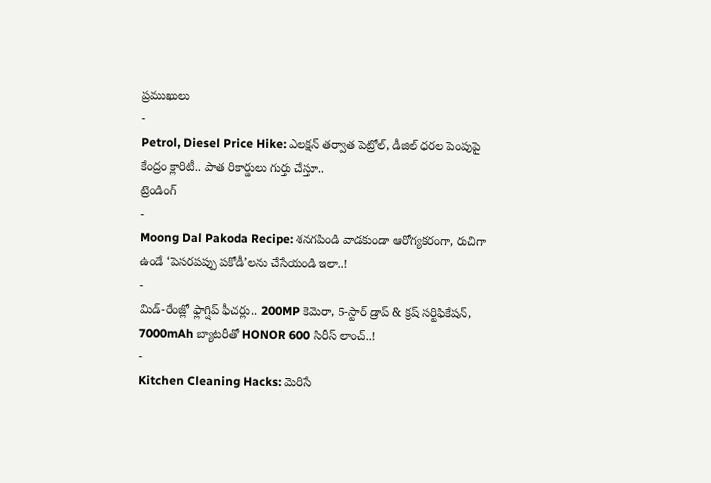ప్రముఖులు
-
Petrol, Diesel Price Hike: ఎలక్షన్ తర్వాత పెట్రోల్, డీజిల్ ధరల పెంపుపై కేంద్రం క్లారిటీ.. పాత రికార్డులు గుర్తు చేస్తూ..
ట్రెండింగ్
-
Moong Dal Pakoda Recipe: శనగపిండి వాడకుండా ఆరోగ్యకరంగా, రుచిగా ఉండే ‘పెసరపప్పు పకోడీ’లను చేసేయండి ఇలా..!
-
మిడ్-రేంజ్లో ఫ్లాగ్షిప్ ఫీచర్లు.. 200MP కెమెరా, 5-స్టార్ డ్రాప్ & క్రష్ సర్టిఫికేషన్, 7000mAh బ్యాటరీతో HONOR 600 సిరీస్ లాంచ్..!
-
Kitchen Cleaning Hacks: మెరిసే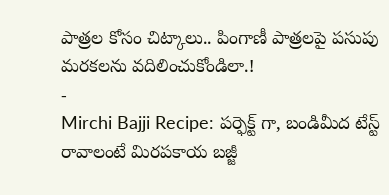పాత్రల కోసం చిట్కాలు.. పింగాణీ పాత్రలపై పసుపు మరకలను వదిలించుకోండిలా.!
-
Mirchi Bajji Recipe: పర్ఫెక్ట్ గా, బండిమీద టేస్ట్ రావాలంటే మిరపకాయ బజ్జీ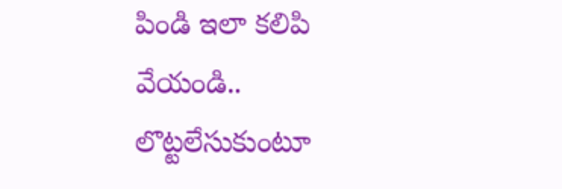పిండి ఇలా కలిపి వేయండి.. లొట్టలేసుకుంటూ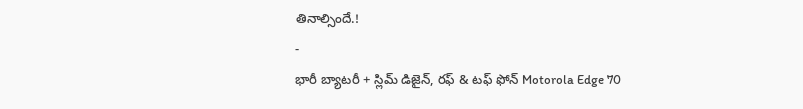తినాల్సిందే.!
-
భారీ బ్యాటరీ + స్లిమ్ డిజైన్, రఫ్ & టఫ్ ఫోన్ Motorola Edge 70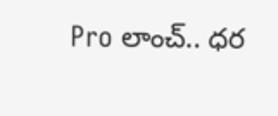Pro లాంచ్.. ధర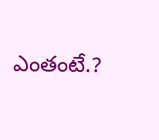ఎంతంటే.?